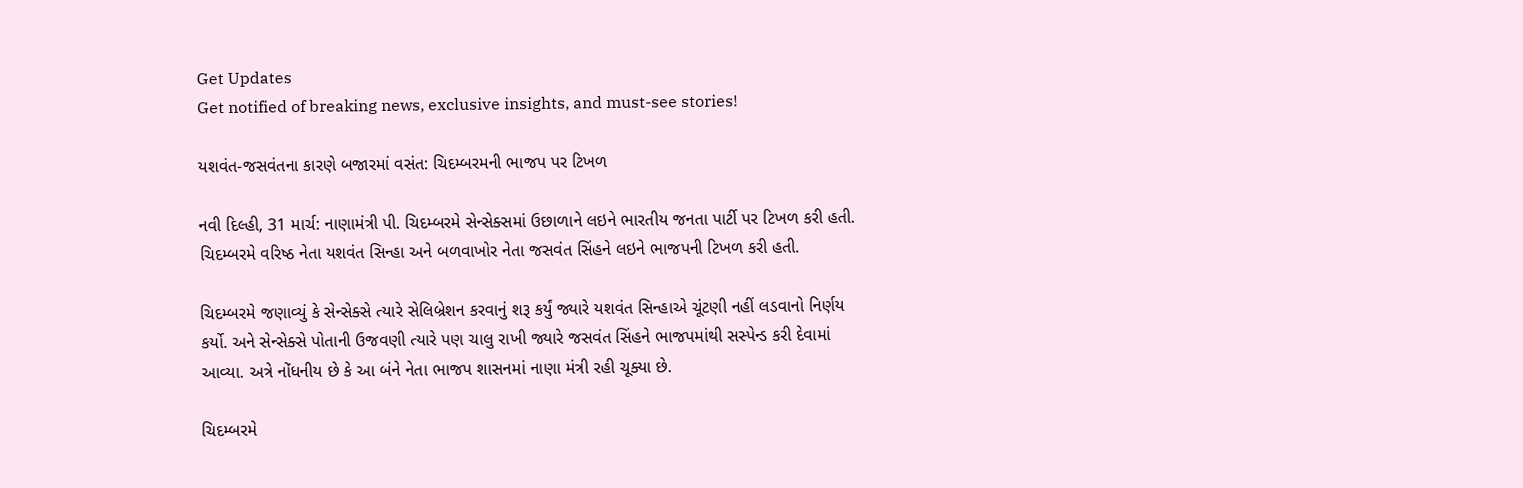Get Updates
Get notified of breaking news, exclusive insights, and must-see stories!

યશવંત-જસવંતના કારણે બજારમાં વસંત: ચિદમ્બરમની ભાજપ પર ટિખળ

નવી દિલ્હી, 31 માર્ચ: નાણામંત્રી પી. ચિદમ્બરમે સેન્સેક્સમાં ઉછાળાને લઇને ભારતીય જનતા પાર્ટી પર ટિખળ કરી હતી. ચિદમ્બરમે વરિષ્ઠ નેતા યશવંત સિન્હા અને બળવાખોર નેતા જસવંત સિંહને લઇને ભાજપની ટિખળ કરી હતી.

ચિદમ્બરમે જણાવ્યું કે સેન્સેક્સે ત્યારે સેલિબ્રેશન કરવાનું શરૂ કર્યું જ્યારે યશવંત સિન્હાએ ચૂંટણી નહીં લડવાનો નિર્ણય કર્યો. અને સેન્સેક્સે પોતાની ઉજવણી ત્યારે પણ ચાલુ રાખી જ્યારે જસવંત સિંહને ભાજપમાંથી સસ્પેન્ડ કરી દેવામાં આવ્યા. અત્રે નોંધનીય છે કે આ બંને નેતા ભાજપ શાસનમાં નાણા મંત્રી રહી ચૂક્યા છે.

ચિદમ્બરમે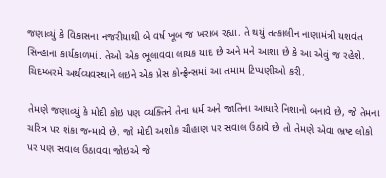જણાવ્યું કે વિકાસના નજરીયાથી બે વર્ષ ખૂબ જ ખરાબ રહ્યા. તે થયું તત્કાલીન નાણામંત્રી યશવંત સિન્હાના કાર્યકાળમાં. તેઓ એક ભૂલાવવા લાયક યાદ છે અને મને આશા છે કે આ એવું જ રહેશે. ચિદમ્બરમે અર્થવ્યવસ્થાને લઇને એક પ્રેસ કોન્ફ્રેન્સમાં આ તમામ ટિપ્પણીઓ કરી.

તેમણે જણાવ્યું કે મોદી કોઇ પણ વ્યક્તિને તેના ધર્મ અને જાતિના આધારે નિશાનો બનાવે છે, જે તેમના ચરિત્ર પર શંકા જન્માવે છે. જો મોદી અશોક ચૌહાણ પર સવાલ ઉઠાવે છે તો તેમણે એવા ભ્રષ્ટ લોકો પર પણ સવાલ ઉઠાવવા જોઇએ જે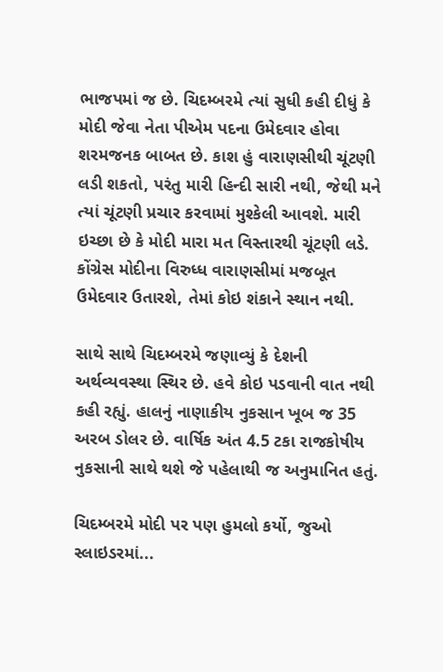ભાજપમાં જ છે. ચિદમ્બરમે ત્યાં સુધી કહી દીધું કે મોદી જેવા નેતા પીએમ પદના ઉમેદવાર હોવા શરમજનક બાબત છે. કાશ હું વારાણસીથી ચૂંટણી લડી શકતો, પરંતુ મારી હિન્દી સારી નથી, જેથી મને ત્યાં ચૂંટણી પ્રચાર કરવામાં મુશ્કેલી આવશે. મારી ઇચ્છા છે કે મોદી મારા મત વિસ્તારથી ચૂંટણી લડે. કોંગ્રેસ મોદીના વિરુધ્ધ વારાણસીમાં મજબૂત ઉમેદવાર ઉતારશે, તેમાં કોઇ શંકાને સ્થાન નથી.

સાથે સાથે ચિદમ્બરમે જણાવ્યું કે દેશની અર્થવ્યવસ્થા સ્થિર છે. હવે કોઇ પડવાની વાત નથી કહી રહ્યું. હાલનું નાણાકીય નુકસાન ખૂબ જ 35 અરબ ડોલર છે. વાર્ષિક અંત 4.5 ટકા રાજકોષીય નુકસાની સાથે થશે જે પહેલાથી જ અનુમાનિત હતું.

ચિદમ્બરમે મોદી પર પણ હુમલો કર્યો, જુઓ સ્લાઇડરમાં...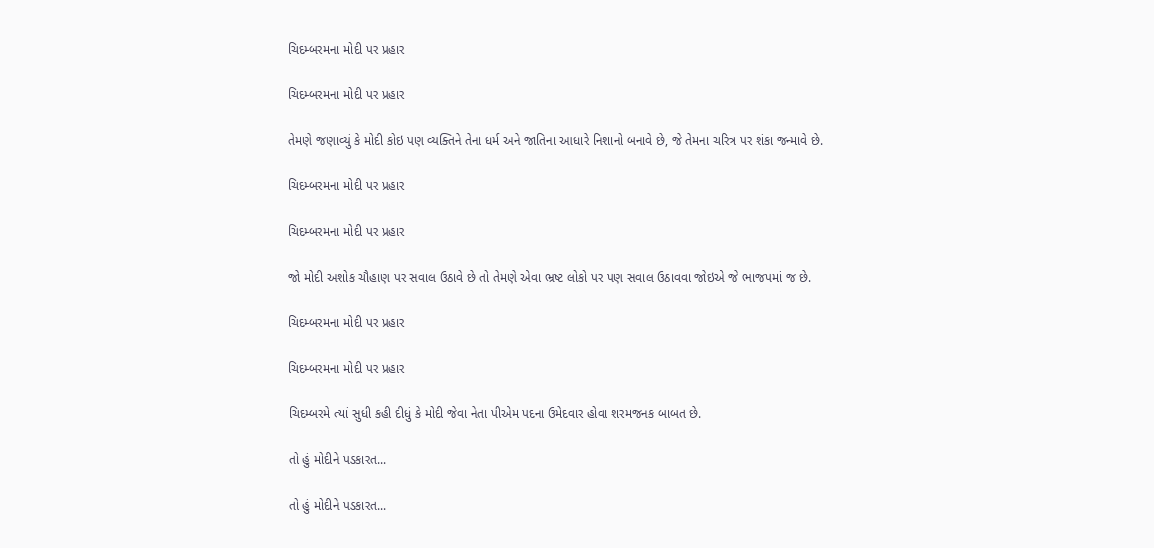ચિદમ્બરમના મોદી પર પ્રહાર

ચિદમ્બરમના મોદી પર પ્રહાર

તેમણે જણાવ્યું કે મોદી કોઇ પણ વ્યક્તિને તેના ધર્મ અને જાતિના આધારે નિશાનો બનાવે છે, જે તેમના ચરિત્ર પર શંકા જન્માવે છે.

ચિદમ્બરમના મોદી પર પ્રહાર

ચિદમ્બરમના મોદી પર પ્રહાર

જો મોદી અશોક ચૌહાણ પર સવાલ ઉઠાવે છે તો તેમણે એવા ભ્રષ્ટ લોકો પર પણ સવાલ ઉઠાવવા જોઇએ જે ભાજપમાં જ છે.

ચિદમ્બરમના મોદી પર પ્રહાર

ચિદમ્બરમના મોદી પર પ્રહાર

ચિદમ્બરમે ત્યાં સુધી કહી દીધું કે મોદી જેવા નેતા પીએમ પદના ઉમેદવાર હોવા શરમજનક બાબત છે.

તો હું મોદીને પડકારત...

તો હું મોદીને પડકારત...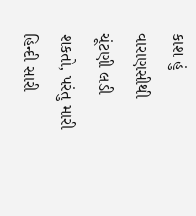કાશ હું વારાણસીથી ચૂંટણી લડી શકતો, પરંતુ મારી હિન્દી સારી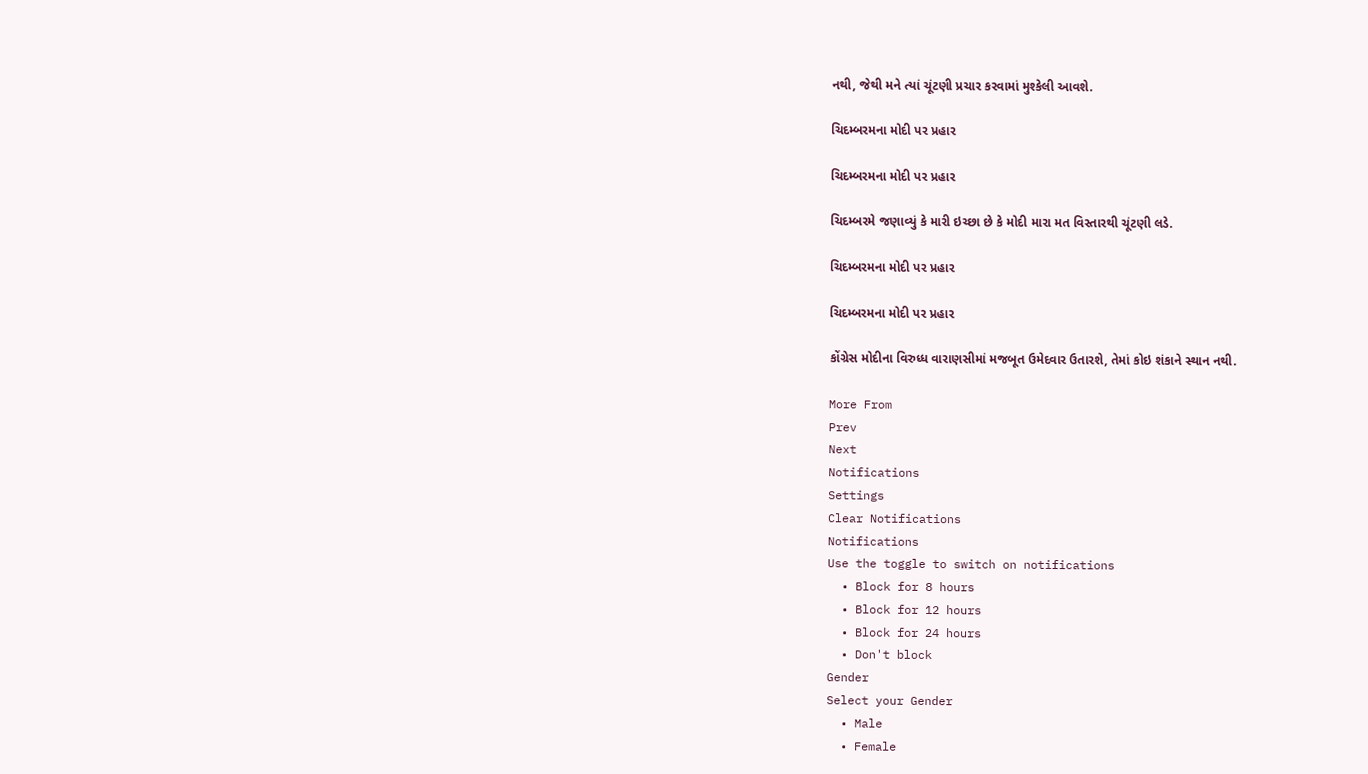નથી, જેથી મને ત્યાં ચૂંટણી પ્રચાર કરવામાં મુશ્કેલી આવશે.

ચિદમ્બરમના મોદી પર પ્રહાર

ચિદમ્બરમના મોદી પર પ્રહાર

ચિદમ્બરમે જણાવ્યું કે મારી ઇચ્છા છે કે મોદી મારા મત વિસ્તારથી ચૂંટણી લડે.

ચિદમ્બરમના મોદી પર પ્રહાર

ચિદમ્બરમના મોદી પર પ્રહાર

કોંગ્રેસ મોદીના વિરુધ્ધ વારાણસીમાં મજબૂત ઉમેદવાર ઉતારશે, તેમાં કોઇ શંકાને સ્થાન નથી.

More From
Prev
Next
Notifications
Settings
Clear Notifications
Notifications
Use the toggle to switch on notifications
  • Block for 8 hours
  • Block for 12 hours
  • Block for 24 hours
  • Don't block
Gender
Select your Gender
  • Male
  • Female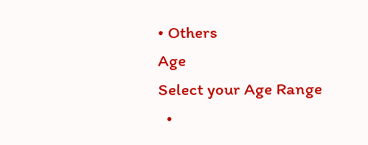• Others
Age
Select your Age Range
  •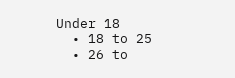Under 18
  • 18 to 25
  • 26 to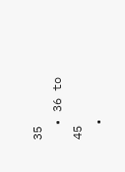35
  • 36 to 45
  •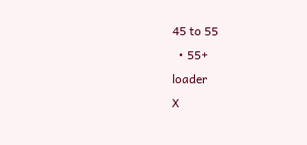45 to 55
  • 55+
loader
X